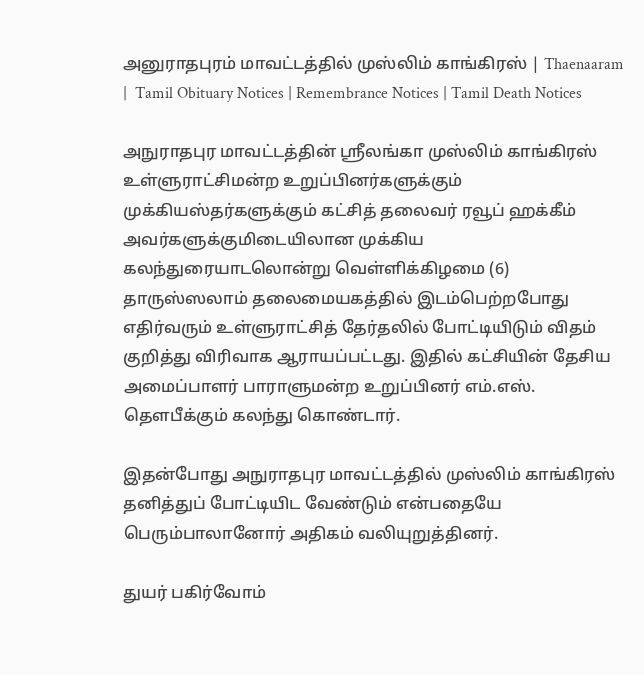அனுராதபுரம் மாவட்டத்தில் முஸ்லிம் காங்கிரஸ் | Thaenaaram |  Tamil Obituary Notices | Remembrance Notices | Tamil Death Notices

அநுராதபுர மாவட்டத்தின் ஸ்ரீலங்கா முஸ்லிம் காங்கிரஸ் உள்ளுராட்சிமன்ற உறுப்பினர்களுக்கும் முக்கியஸ்தர்களுக்கும் கட்சித் தலைவர் ரவூப் ஹக்கீம் அவர்களுக்குமிடையிலான முக்கிய கலந்துரையாடலொன்று வெள்ளிக்கிழமை (6) தாருஸ்ஸலாம் தலைமையகத்தில் இடம்பெற்றபோது எதிர்வரும் உள்ளுராட்சித் தேர்தலில் போட்டியிடும் விதம் குறித்து விரிவாக ஆராயப்பட்டது. இதில் கட்சியின் தேசிய அமைப்பாளர் பாராளுமன்ற உறுப்பினர் எம்.எஸ். தௌபீக்கும் கலந்து கொண்டார்.

இதன்போது அநுராதபுர மாவட்டத்தில் முஸ்லிம் காங்கிரஸ் தனித்துப் போட்டியிட வேண்டும் என்பதையே பெரும்பாலானோர் அதிகம் வலியுறுத்தினர்.

துயர் பகிர்வோம்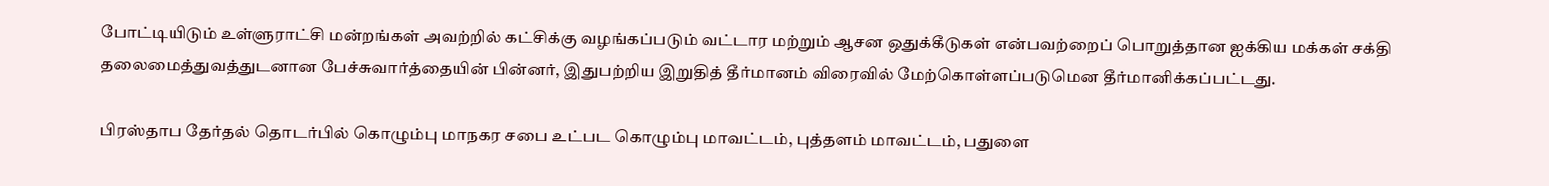போட்டியிடும் உள்ளுராட்சி மன்றங்கள் அவற்றில் கட்சிக்கு வழங்கப்படும் வட்டார மற்றும் ஆசன ஒதுக்கீடுகள் என்பவற்றைப் பொறுத்தான ஐக்கிய மக்கள் சக்தி தலைமைத்துவத்துடனான பேச்சுவார்த்தையின் பின்னர், இதுபற்றிய இறுதித் தீர்மானம் விரைவில் மேற்கொள்ளப்படுமென தீர்மானிக்கப்பட்டது.

பிரஸ்தாப தேர்தல் தொடர்பில் கொழும்பு மாநகர சபை உட்பட கொழும்பு மாவட்டம், புத்தளம் மாவட்டம், பதுளை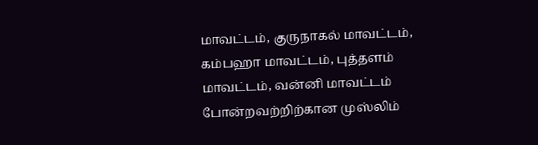மாவட்டம், குருநாகல் மாவட்டம், கம்பஹா மாவட்டம், புத்தளம் மாவட்டம், வன்னி மாவட்டம் போன்றவற்றிற்கான முஸ்லிம்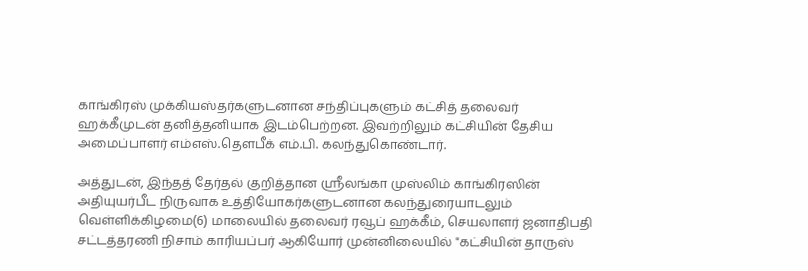காங்கிரஸ் முக்கியஸ்தர்களுடனான சந்திப்புகளும் கட்சித் தலைவர் ஹக்கீமுடன் தனித்தனியாக இடம்பெற்றன. இவற்றிலும் கட்சியின் தேசிய அமைப்பாளர் எம்எஸ்.தௌபீக் எம்.பி. கலந்துகொண்டார்.

அத்துடன், இந்தத் தேர்தல் குறித்தான ஸ்ரீலங்கா முஸ்லிம் காங்கிரஸின் அதியுயர்பீட நிருவாக உத்தியோகர்களுடனான கலந்துரையாடலும் வெள்ளிக்கிழமை(6) மாலையில் தலைவர் ரவூப் ஹக்கீம், செயலாளர் ஜனாதிபதி சட்டத்தரணி நிசாம் காரியப்பர் ஆகியோர் முன்னிலையில் "கட்சியின் தாருஸ்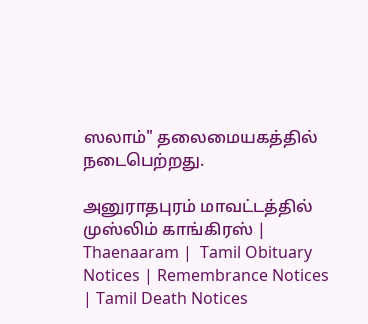ஸலாம்" தலைமையகத்தில் நடைபெற்றது.

அனுராதபுரம் மாவட்டத்தில் முஸ்லிம் காங்கிரஸ் | Thaenaaram |  Tamil Obituary Notices | Remembrance Notices | Tamil Death Notices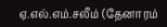ஏ.எல்.எம்.சலீம் (தேனாரம்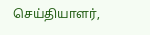செய்தியாளர்,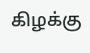கிழக்கு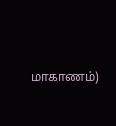மாகாணம்)